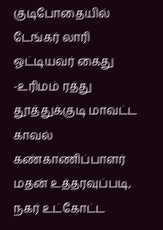குடிபோதையில் டேங்கர் லாரி ஓட்டியவர் கைது -உரிமம் ரத்து
தூத்துக்குடி மாவட்ட காவல் கண்காணிப்பாளர் மதன் உத்தரவுப்படி, நகர் உட்கோட்ட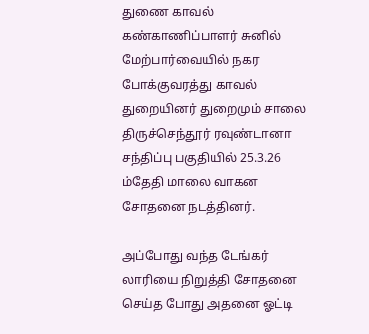துணை காவல் கண்காணிப்பாளர் சுனில் மேற்பார்வையில் நகர போக்குவரத்து காவல் துறையினர் துறைமும் சாலை திருச்செந்தூர் ரவுண்டானா சந்திப்பு பகுதியில் 25.3.26 ம்தேதி மாலை வாகன சோதனை நடத்தினர்.

அப்போது வந்த டேங்கர் லாரியை நிறுத்தி சோதனை செய்த போது அதனை ஓட்டி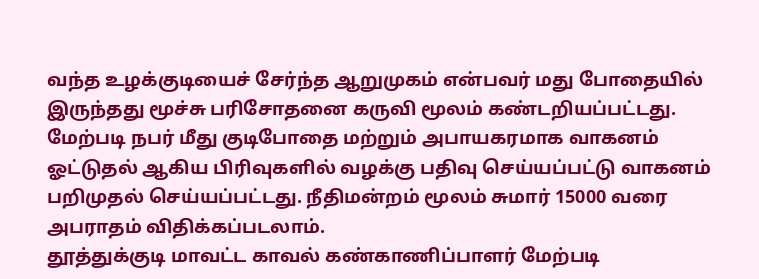வந்த உழக்குடியைச் சேர்ந்த ஆறுமுகம் என்பவர் மது போதையில் இருந்தது மூச்சு பரிசோதனை கருவி மூலம் கண்டறியப்பட்டது.
மேற்படி நபர் மீது குடிபோதை மற்றும் அபாயகரமாக வாகனம் ஓட்டுதல் ஆகிய பிரிவுகளில் வழக்கு பதிவு செய்யப்பட்டு வாகனம் பறிமுதல் செய்யப்பட்டது. நீதிமன்றம் மூலம் சுமார் 15000 வரை அபராதம் விதிக்கப்படலாம்.
தூத்துக்குடி மாவட்ட காவல் கண்காணிப்பாளர் மேற்படி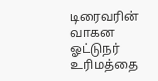டிரைவரின் வாகன ஓட்டுநர் உரிமத்தை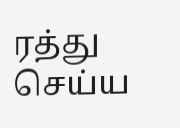ரத்து செய்ய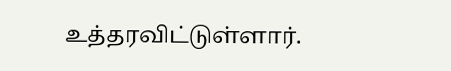உத்தரவிட்டுள்ளார்.